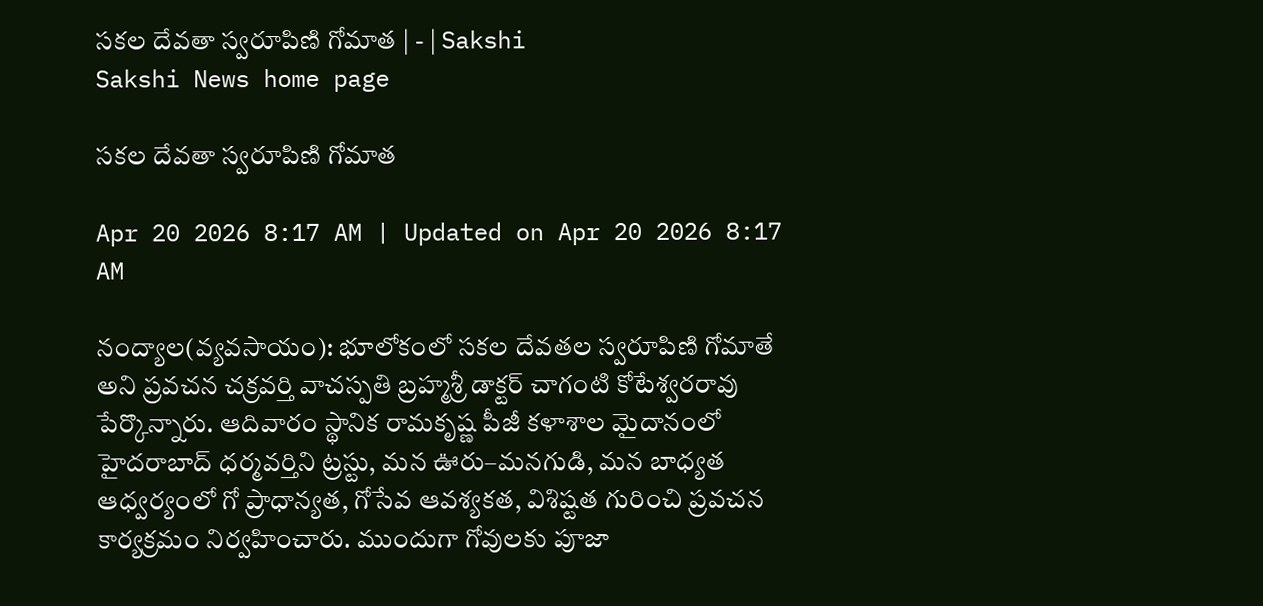సకల దేవతా స్వరూపిణి గోమాత | - | Sakshi
Sakshi News home page

సకల దేవతా స్వరూపిణి గోమాత

Apr 20 2026 8:17 AM | Updated on Apr 20 2026 8:17 AM

నంద్యాల(వ్యవసాయం): భూలోకంలో సకల దేవతల స్వరూపిణి గోమాతే అని ప్రవచన చక్రవర్తి వాచస్పతి బ్రహ్మశ్రీ డాక్టర్‌ చాగంటి కోటేశ్వరరావు పేర్కొన్నారు. ఆదివారం స్థానిక రామకృష్ణ పీజీ కళాశాల మైదానంలో హైదరాబాద్‌ ధర్మవర్తిని ట్రస్టు, మన ఊరు–మనగుడి, మన బాధ్యత ఆధ్వర్యంలో గో ప్రాధాన్యత, గోసేవ ఆవశ్యకత, విశిష్టత గురించి ప్రవచన కార్యక్రమం నిర్వహించారు. ముందుగా గోవులకు పూజా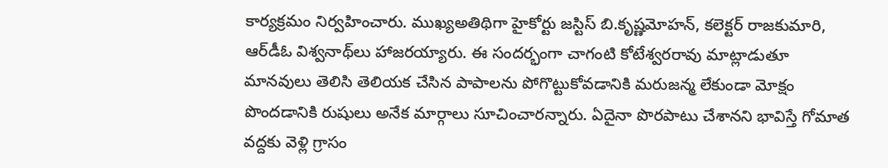కార్యక్రమం నిర్వహించారు. ముఖ్యఅతిథిగా హైకోర్టు జస్టిస్‌ బి.కృష్ణమోహన్‌, కలెక్టర్‌ రాజకుమారి, ఆర్‌డీఓ విశ్వనాథ్‌లు హాజరయ్యారు. ఈ సందర్భంగా చాగంటి కోటేశ్వరరావు మాట్లాడుతూ మానవులు తెలిసి తెలియక చేసిన పాపాలను పోగొట్టుకోవడానికి మరుజన్మ లేకుండా మోక్షం పొందడానికి రుషులు అనేక మార్గాలు సూచించారన్నారు. ఏదైనా పొరపాటు చేశానని భావిస్తే గోమాత వద్దకు వెళ్లి గ్రాసం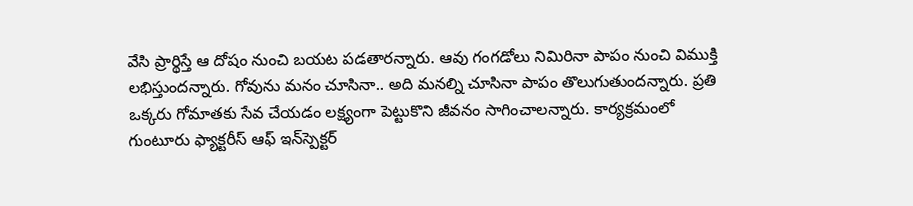వేసి ప్రార్థిస్తే ఆ దోషం నుంచి బయట పడతారన్నారు. ఆవు గంగడోలు నిమిరినా పాపం నుంచి విముక్తి లభిస్తుందన్నారు. గోవును మనం చూసినా.. అది మనల్ని చూసినా పాపం తొలుగుతుందన్నారు. ప్రతి ఒక్కరు గోమాతకు సేవ చేయడం లక్ష్యంగా పెట్టుకొని జీవనం సాగించాలన్నారు. కార్యక్రమంలో గుంటూరు ఫ్యాక్టరీస్‌ ఆఫ్‌ ఇన్‌స్పెక్టర్‌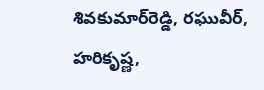శివకుమార్‌రెడ్డి, రఘువీర్‌, హరికృష్ణ,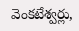వెంకటేశ్వర్లు,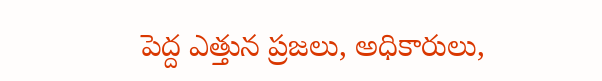పెద్ద ఎత్తున ప్రజలు, అధికారులు,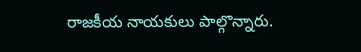రాజకీయ నాయకులు పాల్గొన్నారు.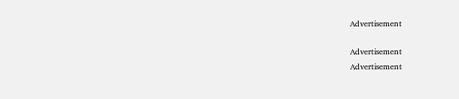Advertisement

Advertisement
Advertisement